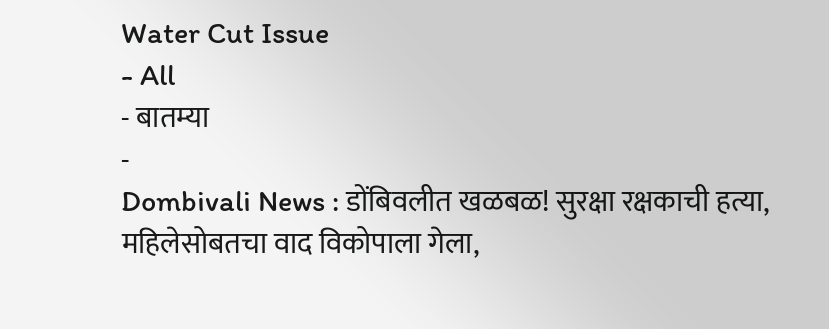Water Cut Issue
- All
- बातम्या
-
Dombivali News : डोंबिवलीत खळबळ! सुरक्षा रक्षकाची हत्या, महिलेसोबतचा वाद विकोपाला गेला,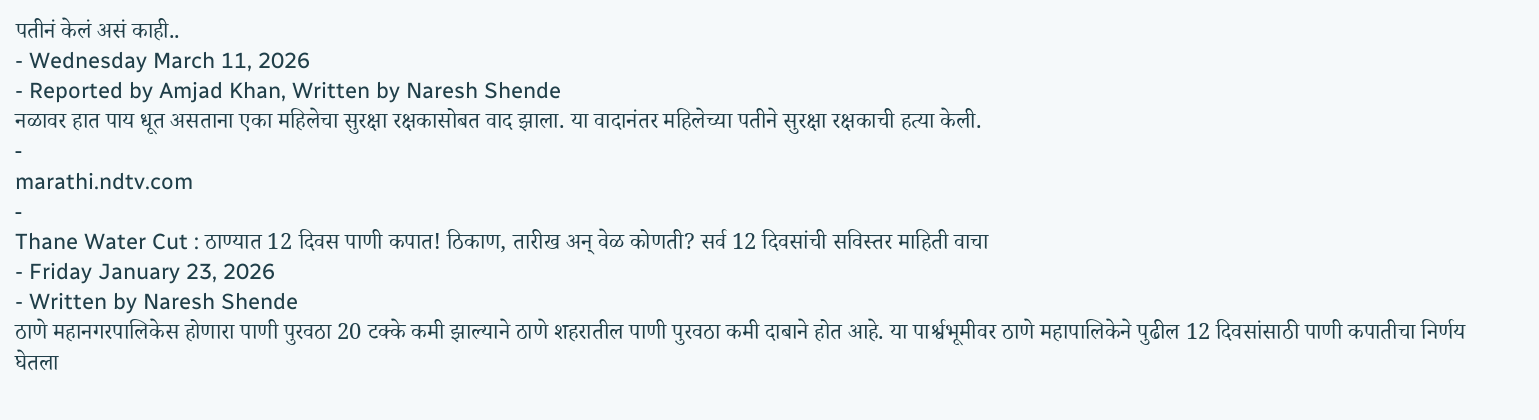पतीनं केलं असं काही..
- Wednesday March 11, 2026
- Reported by Amjad Khan, Written by Naresh Shende
नळावर हात पाय धूत असताना एका महिलेचा सुरक्षा रक्षकासोबत वाद झाला. या वादानंतर महिलेच्या पतीने सुरक्षा रक्षकाची हत्या केली.
-
marathi.ndtv.com
-
Thane Water Cut : ठाण्यात 12 दिवस पाणी कपात! ठिकाण, तारीख अन् वेळ कोणती? सर्व 12 दिवसांची सविस्तर माहिती वाचा
- Friday January 23, 2026
- Written by Naresh Shende
ठाणे महानगरपालिकेस होणारा पाणी पुरवठा 20 टक्के कमी झाल्याने ठाणे शहरातील पाणी पुरवठा कमी दाबाने होत आहे. या पार्श्वभूमीवर ठाणे महापालिकेने पुढील 12 दिवसांसाठी पाणी कपातीचा निर्णय घेतला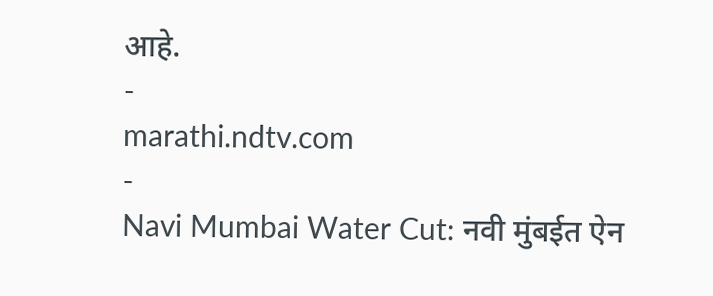आहे.
-
marathi.ndtv.com
-
Navi Mumbai Water Cut: नवी मुंबईत ऐन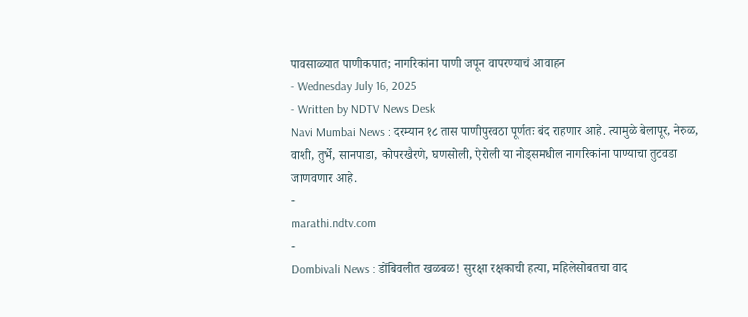पावसाळ्यात पाणीकपात; नागरिकांना पाणी जपून वापरण्याचं आवाहन
- Wednesday July 16, 2025
- Written by NDTV News Desk
Navi Mumbai News : दरम्यान १८ तास पाणीपुरवठा पूर्णतः बंद राहणार आहे. त्यामुळे बेलापूर, नेरुळ, वाशी, तुर्भे, सानपाडा, कोपरखैरणे, घणसोली, ऐरोली या नोड्समधील नागरिकांना पाण्याचा तुटवडा जाणवणार आहे.
-
marathi.ndtv.com
-
Dombivali News : डोंबिवलीत खळबळ! सुरक्षा रक्षकाची हत्या, महिलेसोबतचा वाद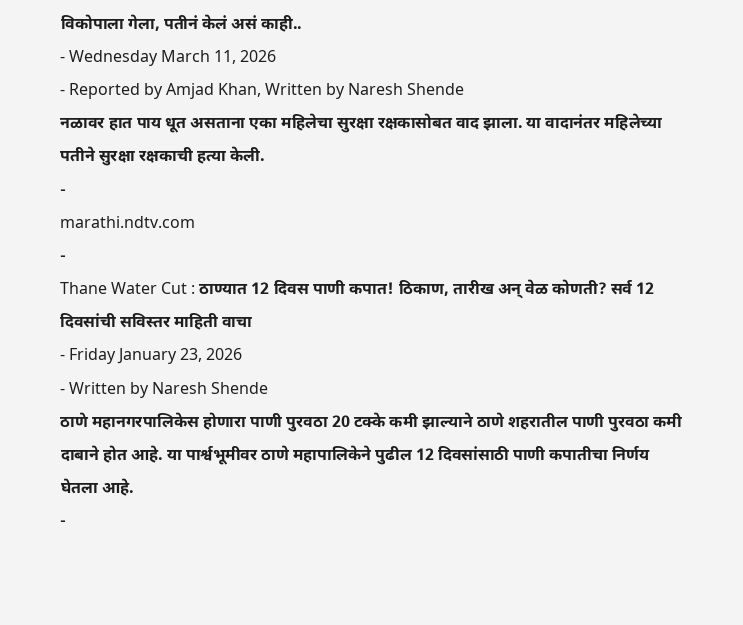विकोपाला गेला, पतीनं केलं असं काही..
- Wednesday March 11, 2026
- Reported by Amjad Khan, Written by Naresh Shende
नळावर हात पाय धूत असताना एका महिलेचा सुरक्षा रक्षकासोबत वाद झाला. या वादानंतर महिलेच्या पतीने सुरक्षा रक्षकाची हत्या केली.
-
marathi.ndtv.com
-
Thane Water Cut : ठाण्यात 12 दिवस पाणी कपात! ठिकाण, तारीख अन् वेळ कोणती? सर्व 12 दिवसांची सविस्तर माहिती वाचा
- Friday January 23, 2026
- Written by Naresh Shende
ठाणे महानगरपालिकेस होणारा पाणी पुरवठा 20 टक्के कमी झाल्याने ठाणे शहरातील पाणी पुरवठा कमी दाबाने होत आहे. या पार्श्वभूमीवर ठाणे महापालिकेने पुढील 12 दिवसांसाठी पाणी कपातीचा निर्णय घेतला आहे.
-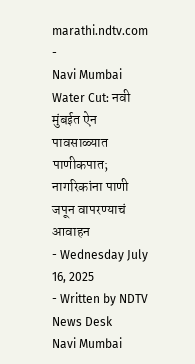marathi.ndtv.com
-
Navi Mumbai Water Cut: नवी मुंबईत ऐन पावसाळ्यात पाणीकपात; नागरिकांना पाणी जपून वापरण्याचं आवाहन
- Wednesday July 16, 2025
- Written by NDTV News Desk
Navi Mumbai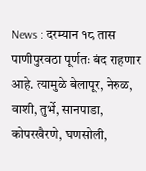News : दरम्यान १८ तास पाणीपुरवठा पूर्णतः बंद राहणार आहे. त्यामुळे बेलापूर, नेरुळ, वाशी, तुर्भे, सानपाडा, कोपरखैरणे, घणसोली,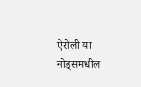ऐरोली या नोड्समधील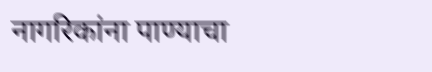नागरिकांना पाण्याचा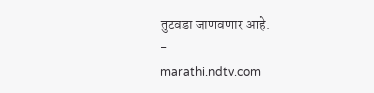तुटवडा जाणवणार आहे.
-
marathi.ndtv.com